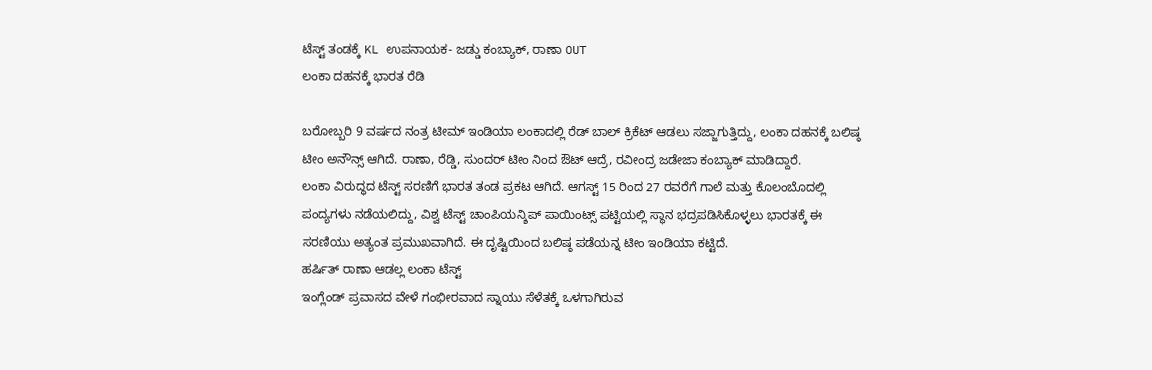ಟೆಸ್ಟ್ ತಂಡಕ್ಕೆ KL ಉಪನಾಯಕ- ಜಡ್ಡು ಕಂಬ್ಯಾಕ್, ರಾಣಾ OUT
ಲಂಕಾ ದಹನಕ್ಕೆ ಭಾರತ ರೆಡಿ

ಬರೋಬ್ಬರಿ 9 ವರ್ಷದ ನಂತ್ರ ಟೀಮ್ ಇಂಡಿಯಾ ಲಂಕಾದಲ್ಲಿ ರೆಡ್ ಬಾಲ್ ಕ್ರಿಕೆಟ್ ಆಡಲು ಸಜ್ಜಾಗುತ್ತಿದ್ದು, ಲಂಕಾ ದಹನಕ್ಕೆ ಬಲಿಷ್ಠ ಟೀಂ ಅನೌನ್ಸ್ ಆಗಿದೆ. ರಾಣಾ, ರೆಡ್ಡಿ, ಸುಂದರ್ ಟೀಂ ನಿಂದ ಔಟ್ ಆದ್ರೆ, ರವೀಂದ್ರ ಜಡೇಜಾ ಕಂಬ್ಯಾಕ್ ಮಾಡಿದ್ದಾರೆ.
ಲಂಕಾ ವಿರುದ್ಧದ ಟೆಸ್ಟ್ ಸರಣಿಗೆ ಭಾರತ ತಂಡ ಪ್ರಕಟ ಆಗಿದೆ. ಆಗಸ್ಟ್ 15 ರಿಂದ 27 ರವರೆಗೆ ಗಾಲೆ ಮತ್ತು ಕೊಲಂಬೊದಲ್ಲಿ ಪಂದ್ಯಗಳು ನಡೆಯಲಿದ್ದು, ವಿಶ್ವ ಟೆಸ್ಟ್ ಚಾಂಪಿಯನ್ಶಿಪ್ ಪಾಯಿಂಟ್ಸ್ ಪಟ್ಟಿಯಲ್ಲಿ ಸ್ಥಾನ ಭದ್ರಪಡಿಸಿಕೊಳ್ಳಲು ಭಾರತಕ್ಕೆ ಈ ಸರಣಿಯು ಅತ್ಯಂತ ಪ್ರಮುಖವಾಗಿದೆ. ಈ ದೃಷ್ಟಿಯಿಂದ ಬಲಿಷ್ಠ ಪಡೆಯನ್ನ ಟೀಂ ಇಂಡಿಯಾ ಕಟ್ಟಿದೆ.
ಹರ್ಷಿತ್ ರಾಣಾ ಆಡಲ್ಲ ಲಂಕಾ ಟೆಸ್ಟ್
ಇಂಗ್ಲೆಂಡ್ ಪ್ರವಾಸದ ವೇಳೆ ಗಂಭೀರವಾದ ಸ್ನಾಯು ಸೆಳೆತಕ್ಕೆ ಒಳಗಾಗಿರುವ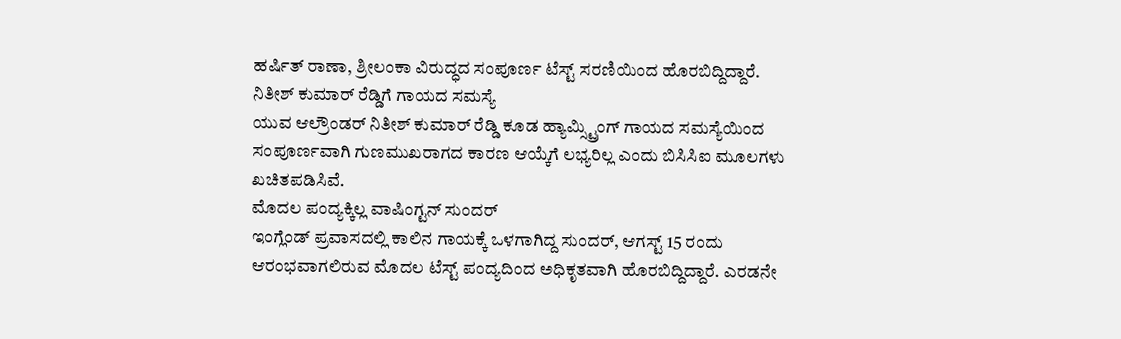ಹರ್ಷಿತ್ ರಾಣಾ, ಶ್ರೀಲಂಕಾ ವಿರುದ್ಧದ ಸಂಪೂರ್ಣ ಟೆಸ್ಟ್ ಸರಣಿಯಿಂದ ಹೊರಬಿದ್ದಿದ್ದಾರೆ.
ನಿತೀಶ್ ಕುಮಾರ್ ರೆಡ್ಡಿಗೆ ಗಾಯದ ಸಮಸ್ಯೆ
ಯುವ ಆಲ್ರೌಂಡರ್ ನಿತೀಶ್ ಕುಮಾರ್ ರೆಡ್ಡಿ ಕೂಡ ಹ್ಯಾಮ್ಸ್ಟ್ರಿಂಗ್ ಗಾಯದ ಸಮಸ್ಯೆಯಿಂದ ಸಂಪೂರ್ಣವಾಗಿ ಗುಣಮುಖರಾಗದ ಕಾರಣ ಆಯ್ಕೆಗೆ ಲಭ್ಯರಿಲ್ಲ ಎಂದು ಬಿಸಿಸಿಐ ಮೂಲಗಳು ಖಚಿತಪಡಿಸಿವೆ.
ಮೊದಲ ಪಂದ್ಯಕ್ಕಿಲ್ಲ ವಾಷಿಂಗ್ಟನ್ ಸುಂದರ್
ಇಂಗ್ಲೆಂಡ್ ಪ್ರವಾಸದಲ್ಲಿ ಕಾಲಿನ ಗಾಯಕ್ಕೆ ಒಳಗಾಗಿದ್ದ ಸುಂದರ್, ಆಗಸ್ಟ್ 15 ರಂದು ಆರಂಭವಾಗಲಿರುವ ಮೊದಲ ಟೆಸ್ಟ್ ಪಂದ್ಯದಿಂದ ಅಧಿಕೃತವಾಗಿ ಹೊರಬಿದ್ದಿದ್ದಾರೆ. ಎರಡನೇ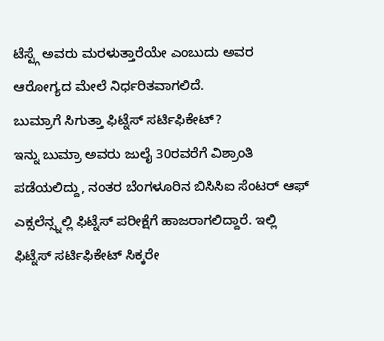ಟೆಸ್ಟ್ಗೆ ಅವರು ಮರಳುತ್ತಾರೆಯೇ ಎಂಬುದು ಅವರ ಆರೋಗ್ಯದ ಮೇಲೆ ನಿರ್ಧರಿತವಾಗಲಿದೆ.
ಬುಮ್ರಾಗೆ ಸಿಗುತ್ತಾ ಫಿಟ್ನೆಸ್ ಸರ್ಟಿಫಿಕೇಟ್?
ಇನ್ನು ಬುಮ್ರಾ ಅವರು ಜುಲೈ 30ರವರೆಗೆ ವಿಶ್ರಾಂತಿ ಪಡೆಯಲಿದ್ದು, ನಂತರ ಬೆಂಗಳೂರಿನ ಬಿಸಿಸಿಐ ಸೆಂಟರ್ ಆಫ್ ಎಕ್ಸಲೆನ್ಸ್ನಲ್ಲಿ ಫಿಟ್ನೆಸ್ ಪರೀಕ್ಷೆಗೆ ಹಾಜರಾಗಲಿದ್ದಾರೆ. ಇಲ್ಲಿ ಫಿಟ್ನೆಸ್ ಸರ್ಟಿಫಿಕೇಟ್ ಸಿಕ್ಕರೇ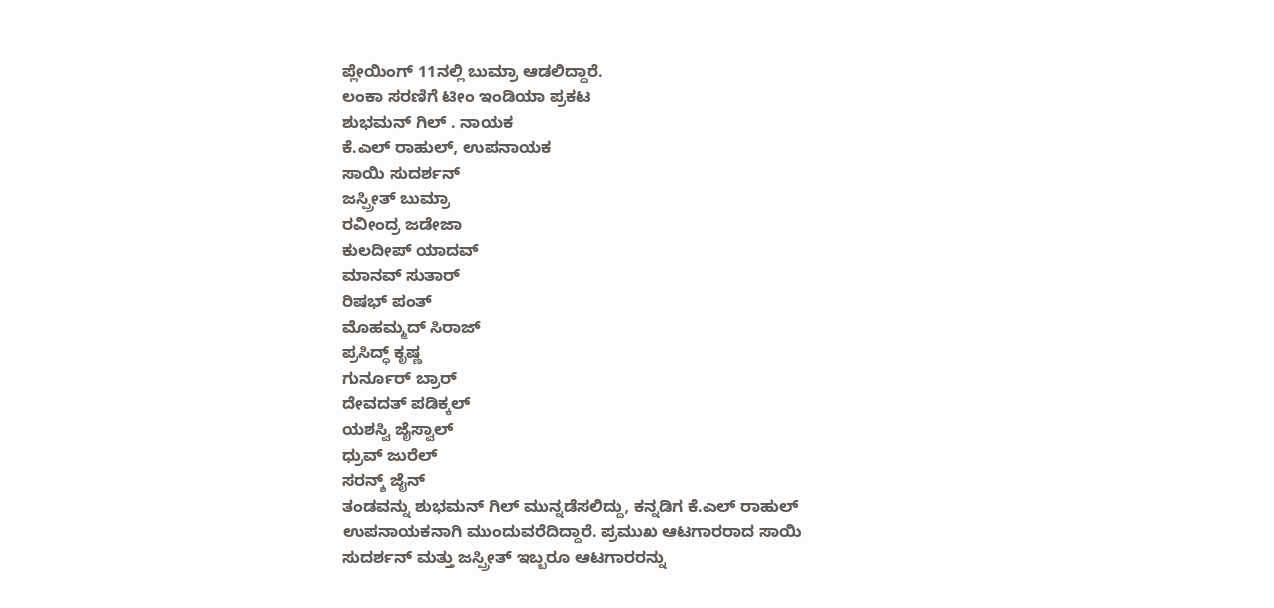ಪ್ಲೇಯಿಂಗ್ 11ನಲ್ಲಿ ಬುಮ್ರಾ ಆಡಲಿದ್ದಾರೆ.
ಲಂಕಾ ಸರಣಿಗೆ ಟೀಂ ಇಂಡಿಯಾ ಪ್ರಕಟ
ಶುಭಮನ್ ಗಿಲ್ . ನಾಯಕ
ಕೆ.ಎಲ್ ರಾಹುಲ್, ಉಪನಾಯಕ
ಸಾಯಿ ಸುದರ್ಶನ್
ಜಸ್ಪ್ರೀತ್ ಬುಮ್ರಾ
ರವೀಂದ್ರ ಜಡೇಜಾ
ಕುಲದೀಪ್ ಯಾದವ್
ಮಾನವ್ ಸುತಾರ್
ರಿಷಭ್ ಪಂತ್
ಮೊಹಮ್ಮದ್ ಸಿರಾಜ್
ಪ್ರಸಿದ್ಧ್ ಕೃಷ್ಣ
ಗುರ್ನೂರ್ ಬ್ರಾರ್
ದೇವದತ್ ಪಡಿಕ್ಕಲ್
ಯಶಸ್ವಿ ಜೈಸ್ವಾಲ್
ಧ್ರುವ್ ಜುರೆಲ್
ಸರನ್ಶ್ ಜೈನ್
ತಂಡವನ್ನು ಶುಭಮನ್ ಗಿಲ್ ಮುನ್ನಡೆಸಲಿದ್ದು, ಕನ್ನಡಿಗ ಕೆ.ಎಲ್ ರಾಹುಲ್ ಉಪನಾಯಕನಾಗಿ ಮುಂದುವರೆದಿದ್ದಾರೆ. ಪ್ರಮುಖ ಆಟಗಾರರಾದ ಸಾಯಿ ಸುದರ್ಶನ್ ಮತ್ತು ಜಸ್ಪ್ರೀತ್ ಇಬ್ಬರೂ ಆಟಗಾರರನ್ನು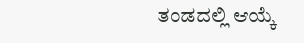ತಂಡದಲ್ಲಿ ಆಯ್ಕೆ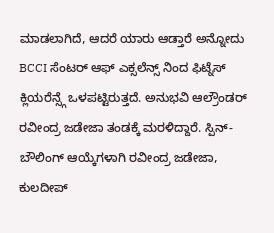ಮಾಡಲಾಗಿದೆ, ಆದರೆ ಯಾರು ಆಡ್ತಾರೆ ಅನ್ನೋದು BCCI ಸೆಂಟರ್ ಆಫ್ ಎಕ್ಸಲೆನ್ಸ್ ನಿಂದ ಫಿಟ್ನೆಸ್ ಕ್ಲಿಯರೆನ್ಸ್ಗೆ ಒಳಪಟ್ಟಿರುತ್ತದೆ. ಅನುಭವಿ ಆಲ್ರೌಂಡರ್ ರವೀಂದ್ರ ಜಡೇಜಾ ತಂಡಕ್ಕೆ ಮರಳಿದ್ದಾರೆ. ಸ್ಪಿನ್-ಬೌಲಿಂಗ್ ಆಯ್ಕೆಗಳಾಗಿ ರವೀಂದ್ರ ಜಡೇಜಾ, ಕುಲದೀಪ್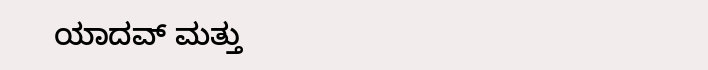ಯಾದವ್ ಮತ್ತು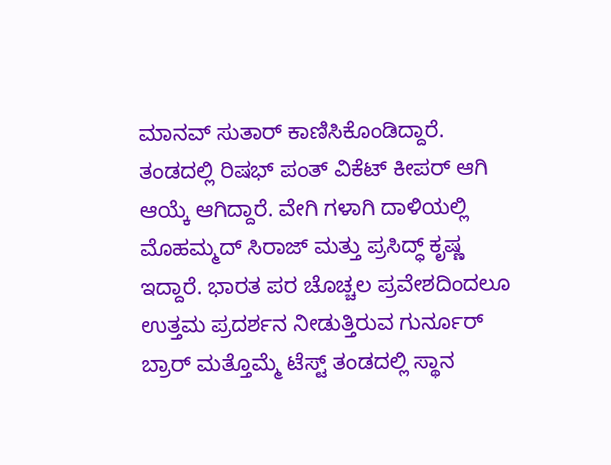ಮಾನವ್ ಸುತಾರ್ ಕಾಣಿಸಿಕೊಂಡಿದ್ದಾರೆ. ತಂಡದಲ್ಲಿ ರಿಷಭ್ ಪಂತ್ ವಿಕೆಟ್ ಕೀಪರ್ ಆಗಿ ಆಯ್ಕೆ ಆಗಿದ್ದಾರೆ. ವೇಗಿ ಗಳಾಗಿ ದಾಳಿಯಲ್ಲಿ ಮೊಹಮ್ಮದ್ ಸಿರಾಜ್ ಮತ್ತು ಪ್ರಸಿದ್ಧ್ ಕೃಷ್ಣ ಇದ್ದಾರೆ. ಭಾರತ ಪರ ಚೊಚ್ಚಲ ಪ್ರವೇಶದಿಂದಲೂ ಉತ್ತಮ ಪ್ರದರ್ಶನ ನೀಡುತ್ತಿರುವ ಗುರ್ನೂರ್ ಬ್ರಾರ್ ಮತ್ತೊಮ್ಮೆ ಟೆಸ್ಟ್ ತಂಡದಲ್ಲಿ ಸ್ಥಾನ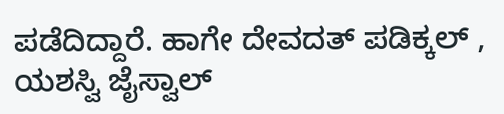ಪಡೆದಿದ್ದಾರೆ. ಹಾಗೇ ದೇವದತ್ ಪಡಿಕ್ಕಲ್ , ಯಶಸ್ವಿ ಜೈಸ್ವಾಲ್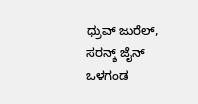ಧ್ರುವ್ ಜುರೆಲ್, ಸರನ್ಶ್ ಜೈನ್ ಒಳಗಂಡ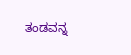ತಂಡವನ್ನ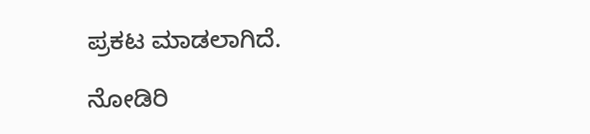ಪ್ರಕಟ ಮಾಡಲಾಗಿದೆ.

ನೋಡಿರಿ